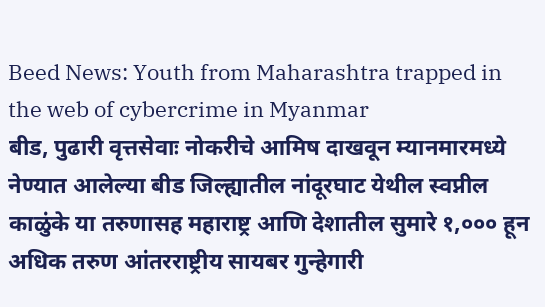Beed News: Youth from Maharashtra trapped in the web of cybercrime in Myanmar
बीड, पुढारी वृत्तसेवाः नोकरीचे आमिष दाखवून म्यानमारमध्ये नेण्यात आलेल्या बीड जिल्ह्यातील नांदूरघाट येथील स्वप्नील काळुंके या तरुणासह महाराष्ट्र आणि देशातील सुमारे १,००० हून अधिक तरुण आंतरराष्ट्रीय सायबर गुन्हेगारी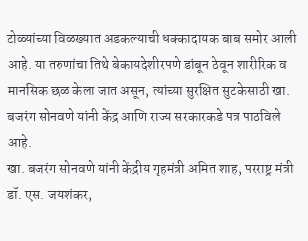टोळ्यांच्या विळख्यात अडकल्याची धक्कादायक बाब समोर आली आहे. या तरुणांचा तिथे बेकायदेशीरपणे डांबून ठेवून शारीरिक व मानसिक छळ केला जात असून, त्यांच्या सुरक्षित सुटकेसाठी खा. बजरंग सोनवणे यांनी केंद्र आणि राज्य सरकारकडे पत्र पाठविले आहे.
खा. बजरंग सोनवणे यांनी केंद्रीय गृहमंत्री अमित शाह, परराष्ट्र मंत्री डॉ. एस. जयशंकर,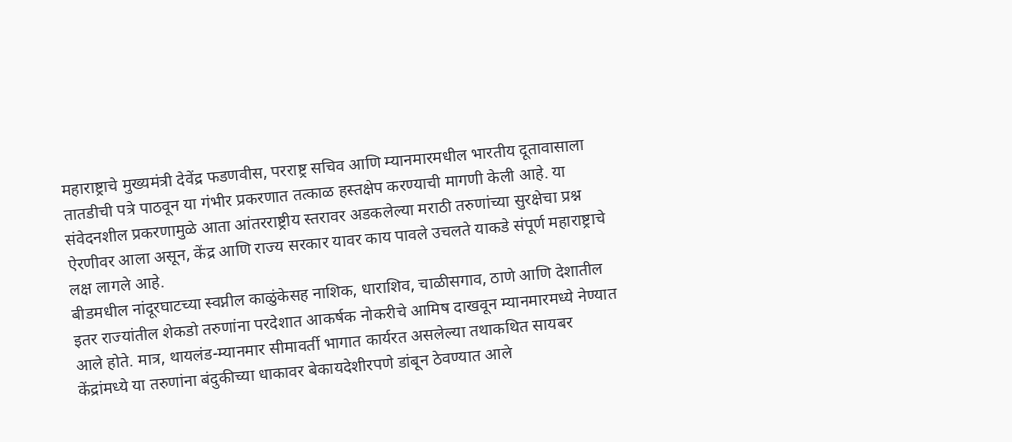महाराष्ट्राचे मुख्यमंत्री देवेंद्र फडणवीस, परराष्ट्र सचिव आणि म्यानमारमधील भारतीय दूतावासाला तातडीची पत्रे पाठवून या गंभीर प्रकरणात तत्काळ हस्तक्षेप करण्याची मागणी केली आहे. या संवेदनशील प्रकरणामुळे आता आंतरराष्ट्रीय स्तरावर अडकलेल्या मराठी तरुणांच्या सुरक्षेचा प्रश्न ऐरणीवर आला असून, केंद्र आणि राज्य सरकार यावर काय पावले उचलते याकडे संपूर्ण महाराष्ट्राचे लक्ष लागले आहे.
बीडमधील नांदूरघाटच्या स्वप्नील काळुंकेसह नाशिक, धाराशिव, चाळीसगाव, ठाणे आणि देशातील इतर राज्यांतील शेकडो तरुणांना परदेशात आकर्षक नोकरीचे आमिष दाखवून म्यानमारमध्ये नेण्यात आले होते. मात्र, थायलंड-म्यानमार सीमावर्ती भागात कार्यरत असलेल्या तथाकथित सायबर केंद्रांमध्ये या तरुणांना बंदुकीच्या धाकावर बेकायदेशीरपणे डांबून ठेवण्यात आले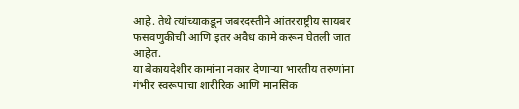आहे. तेथे त्यांच्याकडून जबरदस्तीने आंतरराष्ट्रीय सायबर फसवणुकीची आणि इतर अवैध कामे करून घेतली जात आहेत.
या बेकायदेशीर कामांना नकार देणाऱ्या भारतीय तरुणांना गंभीर स्वरूपाचा शारीरिक आणि मानसिक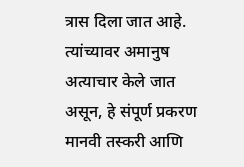त्रास दिला जात आहे. त्यांच्यावर अमानुष अत्याचार केले जात असून, हे संपूर्ण प्रकरण मानवी तस्करी आणि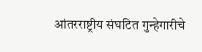आंतरराष्ट्रीय संघटित गुन्हेगारीचे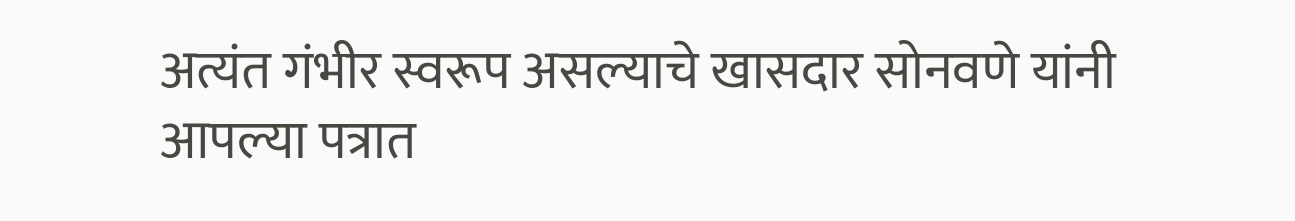अत्यंत गंभीर स्वरूप असल्याचे खासदार सोनवणे यांनी आपल्या पत्रात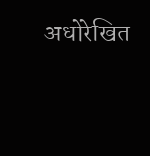अधोरेखित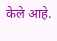केले आहे.